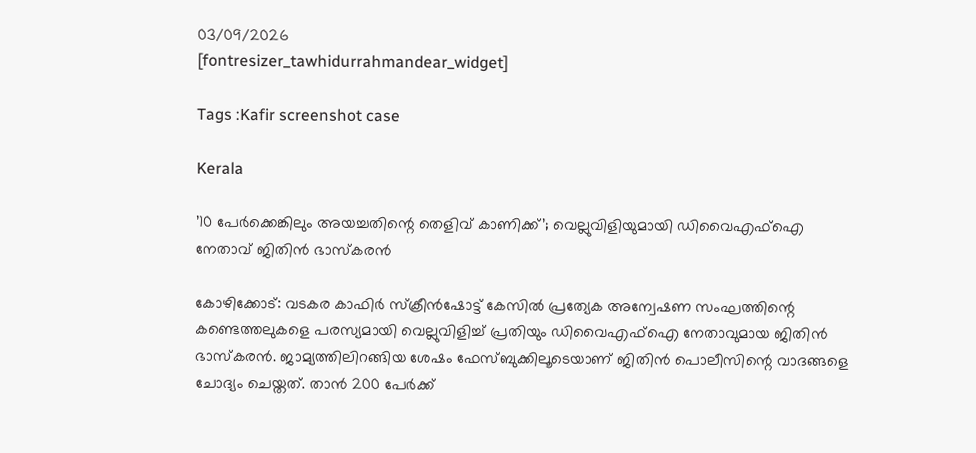03/09/2026
[fontresizer_tawhidurrahmandear_widget]

Tags :Kafir screenshot case

Kerala

’10 പേർക്കെങ്കിലും അയച്ചതിന്റെ തെളിവ് കാണിക്ക്’; വെല്ലുവിളിയുമായി ഡിവൈഎഫ്ഐ നേതാവ് ജിതിൻ ഭാസ്കരൻ

കോഴിക്കോട്: വടകര കാഫിർ സ്ക്രീൻഷോട്ട് കേസിൽ പ്രത്യേക അന്വേഷണ സംഘത്തിന്റെ കണ്ടെത്തലുകളെ പരസ്യമായി വെല്ലുവിളിച്ച് പ്രതിയും ഡിവൈഎഫ്ഐ നേതാവുമായ ജിതിൻ ഭാസ്‌കരൻ. ജാമ്യത്തിലിറങ്ങിയ ശേഷം ഫേസ്ബുക്കിലൂടെയാണ് ജിതിൻ പൊലീസിന്റെ വാദങ്ങളെ ചോദ്യം ചെയ്തത്. താൻ 200 പേർക്ക്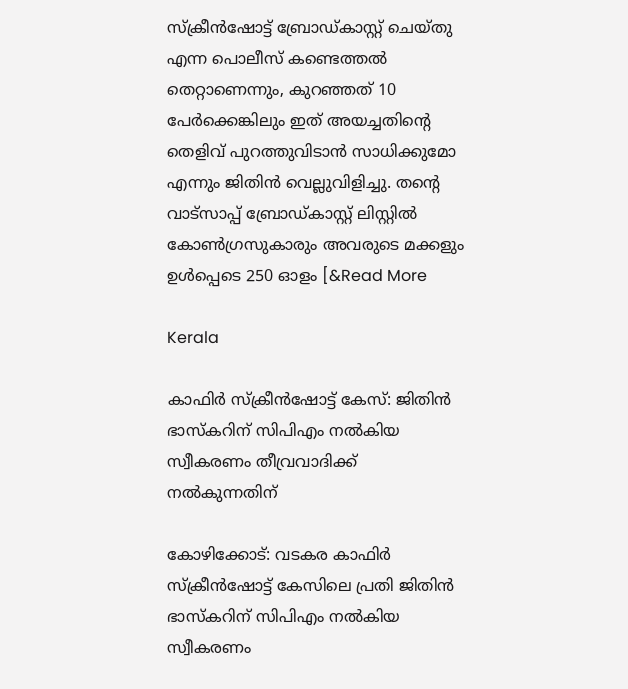സ്ക്രീൻഷോട്ട് ബ്രോഡ്കാസ്റ്റ് ചെയ്‌തു എന്ന പൊലീസ് കണ്ടെത്തൽ തെറ്റാണെന്നും, കുറഞ്ഞത് 10 പേർക്കെങ്കിലും ഇത് അയച്ചതിന്റെ തെളിവ് പുറത്തുവിടാൻ സാധിക്കുമോ എന്നും ജിതിൻ വെല്ലുവിളിച്ചു. തന്റെ വാട്‌സാപ്പ് ബ്രോഡ്‌കാസ്റ്റ് ലിസ്റ്റിൽ കോൺഗ്രസുകാരും അവരുടെ മക്കളും ഉൾപ്പെടെ 250 ഓളം [&Read More

Kerala

കാഫിർ സ്ക്രീൻഷോട്ട് കേസ്: ജിതിൻ ഭാസ്‌കറിന് സിപിഎം നൽകിയ സ്വീകരണം തീവ്രവാദിക്ക് നൽകുന്നതിന്

കോഴിക്കോട്: വടകര കാഫിർ സ്ക്രീൻഷോട്ട് കേസിലെ പ്രതി ജിതിൻ ഭാസ്‌കറിന് സിപിഎം നൽകിയ സ്വീകരണം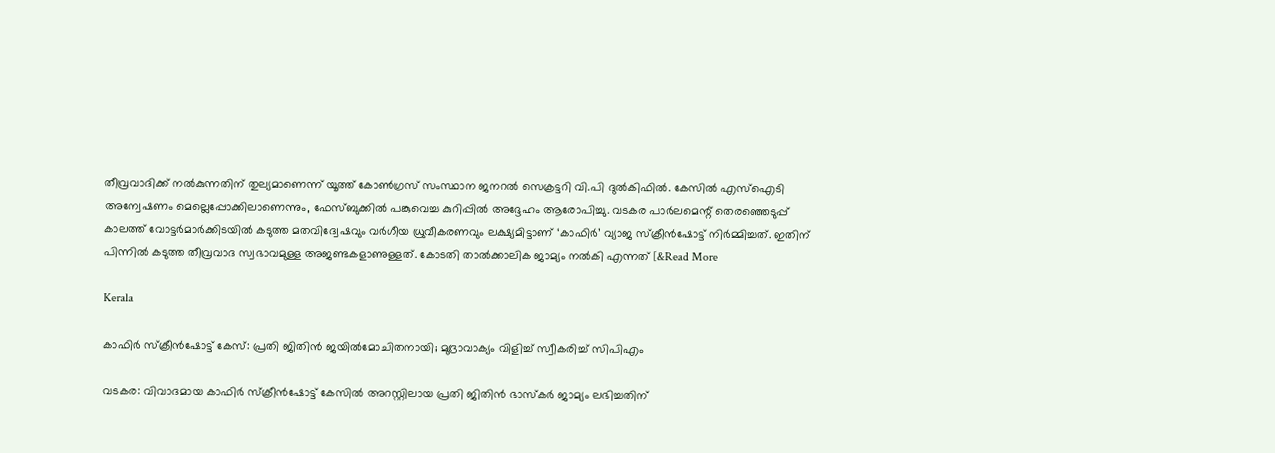തീവ്രവാദിക്ക് നൽകുന്നതിന് തുല്യമാണെന്ന് യൂത്ത് കോൺഗ്രസ് സംസ്ഥാന ജനറൽ സെക്രട്ടറി വി.പി ദുൽകിഫിൽ. കേസിൽ എസ്ഐടി അന്വേഷണം മെല്ലെപ്പോക്കിലാണെന്നും, ഫേസ്ബുക്കിൽ പങ്കുവെച്ച കുറിപ്പിൽ അദ്ദേഹം ആരോപിച്ചു. വടകര പാർലമെന്റ് തെരഞ്ഞെടുപ്പ് കാലത്ത് വോട്ടർമാർക്കിടയിൽ കടുത്ത മതവിദ്വേഷവും വർഗീയ ധ്രുവീകരണവും ലക്ഷ്യമിട്ടാണ് ‘കാഫിർ’ വ്യാജ സ്ക്രീൻഷോട്ട് നിർമ്മിച്ചത്. ഇതിന് പിന്നിൽ കടുത്ത തീവ്രവാദ സ്വഭാവമുള്ള അജണ്ടകളാണുള്ളത്. കോടതി താൽക്കാലിക ജാമ്യം നൽകി എന്നത് [&Read More

Kerala

കാഫിർ സ്ക്രീൻഷോട്ട് കേസ്: പ്രതി ജിതിൻ ജയിൽമോചിതനായി; മുദ്രാവാക്യം വിളിച്ച് സ്വീകരിച്ച് സിപിഎം

വടകര: വിവാദമായ കാഫിർ സ്ക്രീൻഷോട്ട് കേസിൽ അറസ്റ്റിലായ പ്രതി ജിതിൻ ഭാസ്കർ ജാമ്യം ലഭിച്ചതിന്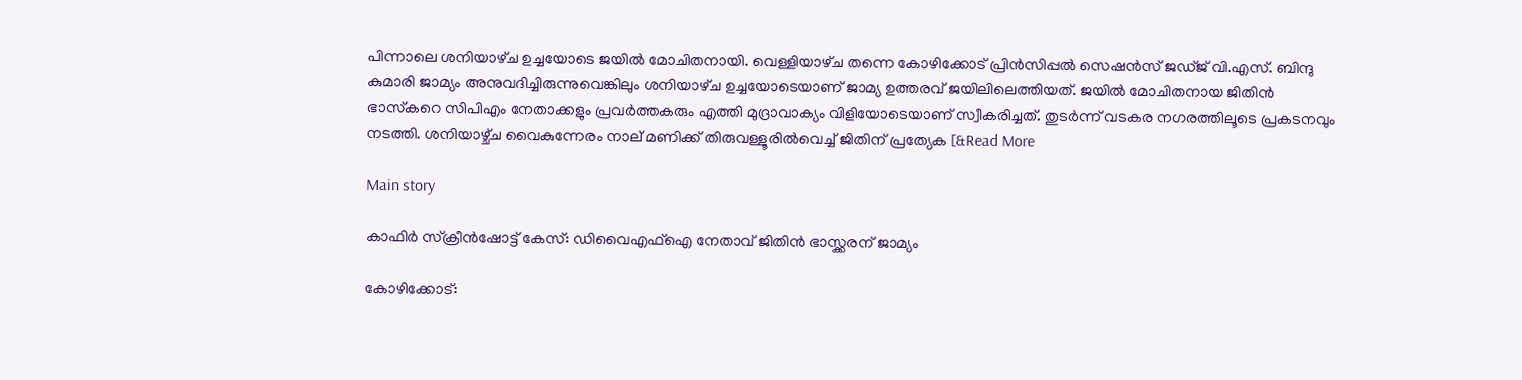പിന്നാലെ ശനിയാഴ്‌ച ഉച്ചയോടെ ജയിൽ മോചിതനായി. വെള്ളിയാഴ്‌ച തന്നെ കോഴിക്കോട് പ്രിൻസിപ്പൽ സെഷൻസ് ജഡ്‌ജ്‌ വി.എസ്. ബിന്ദു കുമാരി ജാമ്യം അനുവദിച്ചിരുന്നുവെങ്കിലും ശനിയാഴ്‌ച ഉച്ചയോടെയാണ് ജാമ്യ ഉത്തരവ് ജയിലിലെത്തിയത്. ജയിൽ മോചിതനായ ജിതിൻ ഭാസ്‌കറെ സിപിഎം നേതാക്കളും പ്രവർത്തകരും എത്തി മുദ്രാവാക്യം വിളിയോടെയാണ് സ്വീകരിച്ചത്. തുടർന്ന് വടകര നഗരത്തിലൂടെ പ്രകടനവും നടത്തി. ശനിയാഴ്ച്‌ച വൈകുന്നേരം നാല് മണിക്ക് തിരുവള്ളൂരിൽവെച്ച് ജിതിന് പ്രത്യേക [&Read More

Main story

കാഫിർ സ്ക്രീൻഷോട്ട് കേസ്: ഡിവൈഎഫ്ഐ നേതാവ് ജിതിൻ ഭാസ്ക്കരന് ജാമ്യം

കോഴിക്കോട്: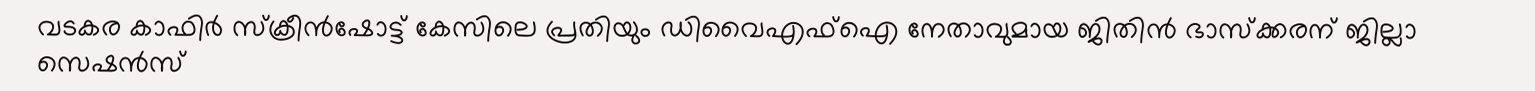വടകര കാഫിർ സ്ക്രീൻഷോട്ട് കേസിലെ പ്രതിയും ഡിവൈഎഫ്ഐ നേതാവുമായ ജിതിൻ ഭാസ്ക്കരന് ജില്ലാ സെഷൻസ്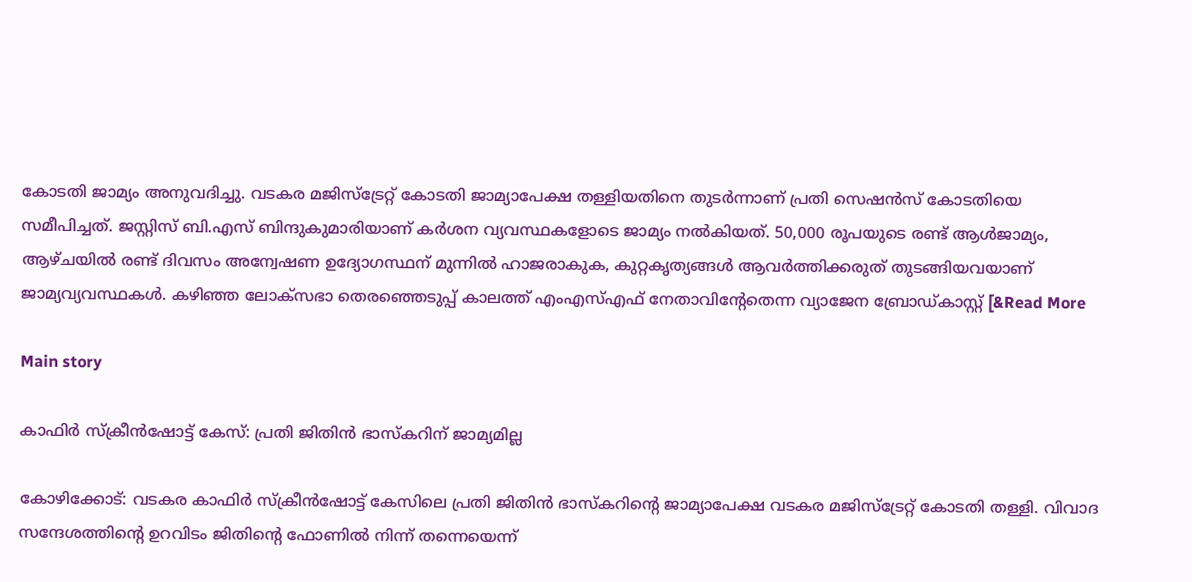കോടതി ജാമ്യം അനുവദിച്ചു. വടകര മജിസ്ട്രേറ്റ് കോടതി ജാമ്യാപേക്ഷ തള്ളിയതിനെ തുടർന്നാണ് പ്രതി സെഷൻസ് കോടതിയെ സമീപിച്ചത്. ജസ്റ്റിസ് ബി.എസ് ബിന്ദുകുമാരിയാണ് കർശന വ്യവസ്ഥകളോടെ ജാമ്യം നൽകിയത്. 50,000 രൂപയുടെ രണ്ട് ആൾജാമ്യം, ആഴ്ചയിൽ രണ്ട് ദിവസം അന്വേഷണ ഉദ്യോഗസ്ഥന് മുന്നിൽ ഹാജരാകുക, കുറ്റകൃത്യങ്ങൾ ആവർത്തിക്കരുത് തുടങ്ങിയവയാണ് ജാമ്യവ്യവസ്ഥകൾ. കഴിഞ്ഞ ലോക്‌സഭാ തെരഞ്ഞെടുപ്പ് കാലത്ത് എംഎസ്എഫ് നേതാവിന്റേതെന്ന വ്യാജേന ബ്രോഡ്‌കാസ്റ്റ് [&Read More

Main story

കാഫിർ സ്ക്രീൻഷോട്ട് കേസ്: പ്രതി ജിതിൻ ഭാസ്‌കറിന് ജാമ്യമില്ല

കോഴിക്കോട്: വടകര കാഫിർ സ്ക്രീൻഷോട്ട് കേസിലെ പ്രതി ജിതിൻ ഭാസ്‌കറിന്റെ ജാമ്യാപേക്ഷ വടകര മജിസ്‌ട്രേറ്റ് കോടതി തള്ളി. വിവാദ സന്ദേശത്തിന്റെ ഉറവിടം ജിതിന്റെ ഫോണിൽ നിന്ന് തന്നെയെന്ന്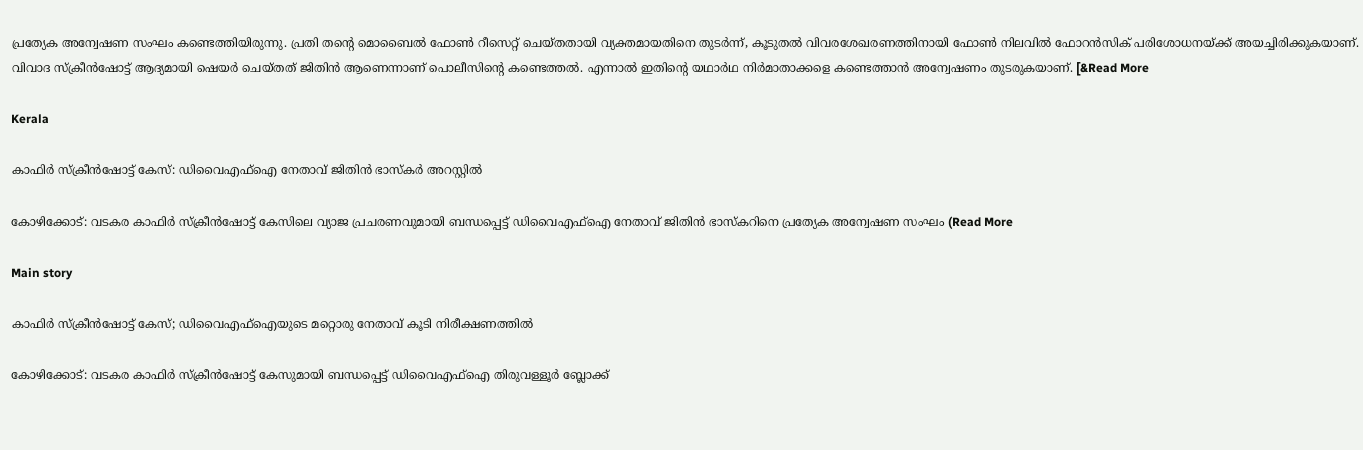പ്രത്യേക അന്വേഷണ സംഘം കണ്ടെത്തിയിരുന്നു. പ്രതി തന്റെ മൊബൈൽ ഫോൺ റീസെറ്റ് ചെയ്തതായി വ്യക്തമായതിനെ തുടർന്ന്, കൂടുതൽ വിവരശേഖരണത്തിനായി ഫോൺ നിലവിൽ ഫോറൻസിക് പരിശോധനയ്ക്ക് അയച്ചിരിക്കുകയാണ്. വിവാദ സ്ക്രീൻഷോട്ട് ആദ്യമായി ഷെയർ ചെയ്തത് ജിതിൻ ആണെന്നാണ് പൊലീസിന്റെ കണ്ടെത്തൽ. എന്നാൽ ഇതിന്റെ യഥാർഥ നിർമാതാക്കളെ കണ്ടെത്താൻ അന്വേഷണം തുടരുകയാണ്. [&Read More

Kerala

കാഫിർ സ്ക്രീൻഷോട്ട് കേസ്: ഡിവൈഎഫ്ഐ നേതാവ് ജിതിൻ ഭാസ്കർ അറസ്റ്റിൽ

കോഴിക്കോട്: വടകര കാഫിർ സ്‌ക്രീൻഷോട്ട് കേസിലെ വ്യാജ പ്രചരണവുമായി ബന്ധപ്പെട്ട് ഡിവൈഎഫ്ഐ നേതാവ് ജിതിൻ ഭാസ്‌കറിനെ പ്രത്യേക അന്വേഷണ സംഘം (Read More

Main story

കാഫിർ സ്ക്രീൻഷോട്ട് കേസ്; ഡിവൈഎഫ്ഐയുടെ മറ്റൊരു നേതാവ് കൂടി നിരീക്ഷണത്തിൽ

കോഴിക്കോട്: വടകര കാഫിർ സ്ക്രീൻഷോട്ട് കേസുമായി ബന്ധപ്പെട്ട് ഡിവൈഎഫ്ഐ തിരുവള്ളൂർ ബ്ലോക്ക്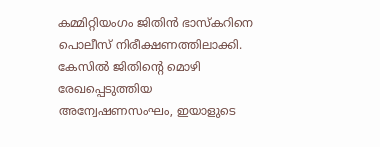കമ്മിറ്റിയംഗം ജിതിൻ ഭാസ്‌കറിനെ പൊലീസ് നിരീക്ഷണത്തിലാക്കി. കേസിൽ ജിതിന്റെ മൊഴി രേഖപ്പെടുത്തിയ അന്വേഷണസംഘം, ഇയാളുടെ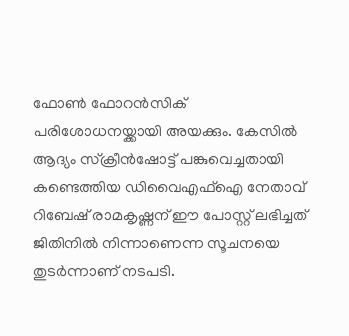ഫോൺ ഫോറൻസിക് പരിശോധനയ്ക്കായി അയക്കും. കേസിൽ ആദ്യം സ്ക്രീൻഷോട്ട് പങ്കുവെച്ചതായി കണ്ടെത്തിയ ഡിവൈഎഫ്ഐ നേതാവ് റിബേഷ് രാമകൃഷ്ണന് ഈ പോസ്റ്റ് ലഭിച്ചത് ജിതിനിൽ നിന്നാണെന്ന സൂചനയെ തുടർന്നാണ് നടപടി.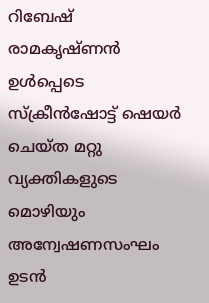റിബേഷ് രാമകൃഷ്ണൻ ഉൾപ്പെടെ സ്ക്രീൻഷോട്ട് ഷെയർ ചെയ്ത മറ്റു വ്യക്തികളുടെ മൊഴിയും അന്വേഷണസംഘം ഉടൻ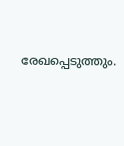രേഖപ്പെടുത്തും.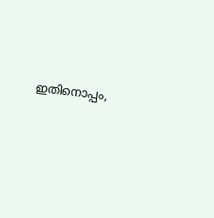ഇതിനൊപ്പം,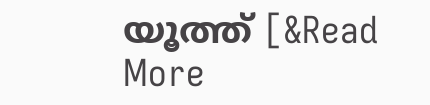യൂത്ത് [&Read More